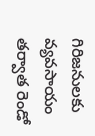గిరిజనులకు వ్యవసాయం తర్వాత రెండో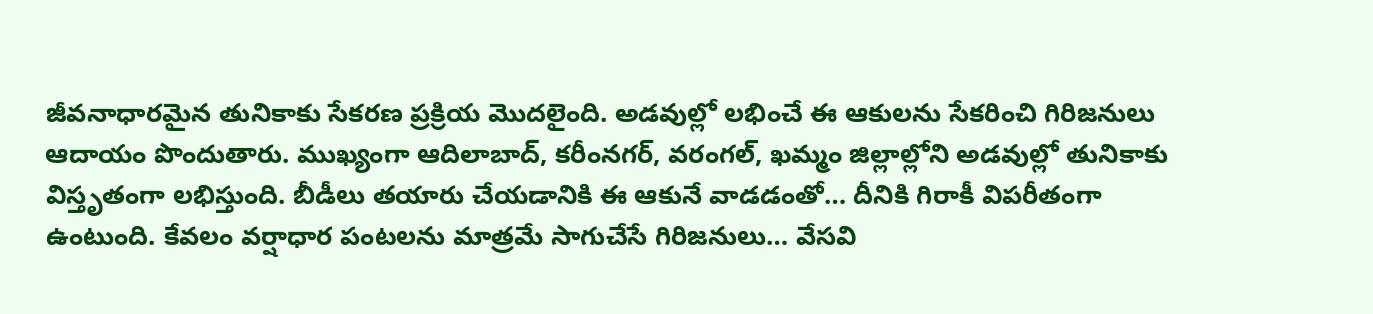జీవనాధారమైన తునికాకు సేకరణ ప్రక్రియ మొదలైంది. అడవుల్లో లభించే ఈ ఆకులను సేకరించి గిరిజనులు ఆదాయం పొందుతారు. ముఖ్యంగా ఆదిలాబాద్, కరీంనగర్, వరంగల్, ఖమ్మం జిల్లాల్లోని అడవుల్లో తునికాకు విస్తృతంగా లభిస్తుంది. బీడీలు తయారు చేయడానికి ఈ ఆకునే వాడడంతో… దీనికి గిరాకీ విపరీతంగా ఉంటుంది. కేవలం వర్షాధార పంటలను మాత్రమే సాగుచేసే గిరిజనులు… వేసవి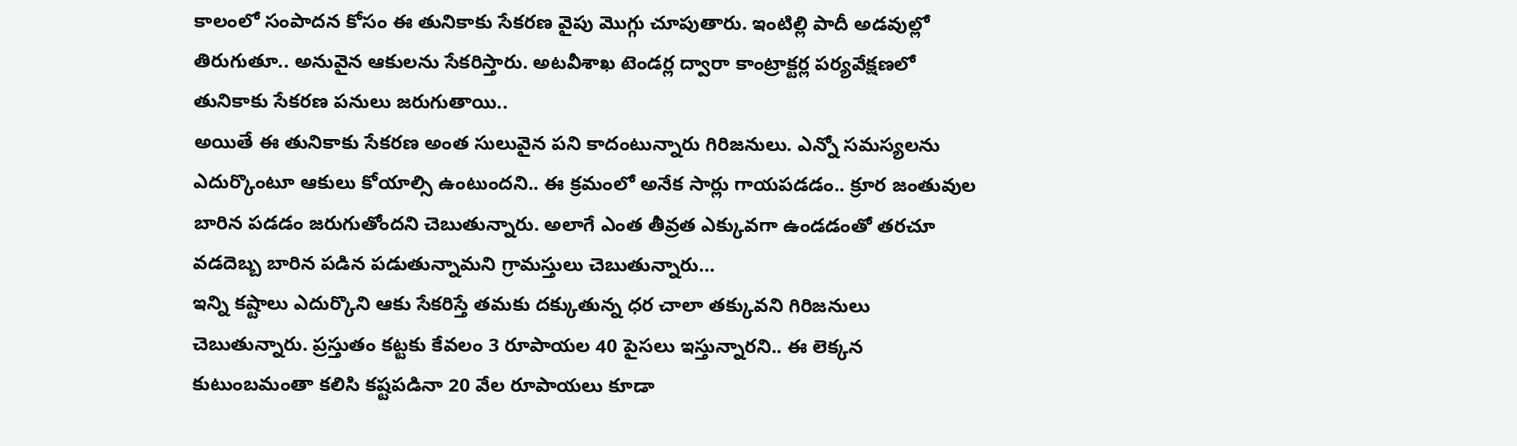కాలంలో సంపాదన కోసం ఈ తునికాకు సేకరణ వైపు మొగ్గు చూపుతారు. ఇంటిల్లి పాదీ అడవుల్లో తిరుగుతూ.. అనువైన ఆకులను సేకరిస్తారు. అటవీశాఖ టెండర్ల ద్వారా కాంట్రాక్టర్ల పర్యవేక్షణలో తునికాకు సేకరణ పనులు జరుగుతాయి..
అయితే ఈ తునికాకు సేకరణ అంత సులువైన పని కాదంటున్నారు గిరిజనులు. ఎన్నో సమస్యలను ఎదుర్కొంటూ ఆకులు కోయాల్సి ఉంటుందని.. ఈ క్రమంలో అనేక సార్లు గాయపడడం.. క్రూర జంతువుల బారిన పడడం జరుగుతోందని చెబుతున్నారు. అలాగే ఎంత తీవ్రత ఎక్కువగా ఉండడంతో తరచూ వడదెబ్బ బారిన పడిన పడుతున్నామని గ్రామస్తులు చెబుతున్నారు…
ఇన్ని కష్టాలు ఎదుర్కొని ఆకు సేకరిస్తే తమకు దక్కుతున్న ధర చాలా తక్కువని గిరిజనులు చెబుతున్నారు. ప్రస్తుతం కట్టకు కేవలం 3 రూపాయల 40 పైసలు ఇస్తున్నారని.. ఈ లెక్కన కుటుంబమంతా కలిసి కష్టపడినా 20 వేల రూపాయలు కూడా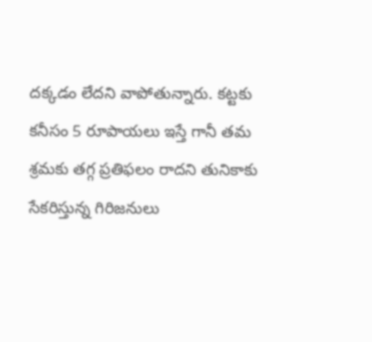దక్కడం లేదని వాపోతున్నారు. కట్టకు కనీసం 5 రూపాయలు ఇస్తే గానీ తమ శ్రమకు తగ్గ ప్రతిఫలం రాదని తునికాకు సేకరిస్తున్న గిరిజనులు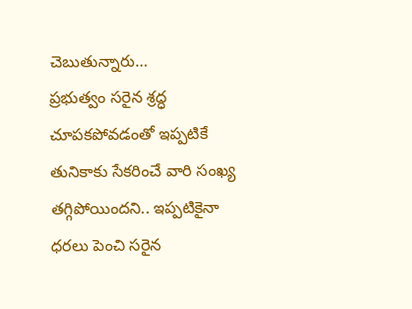చెబుతున్నారు…
ప్రభుత్వం సరైన శ్రద్ధ చూపకపోవడంతో ఇప్పటికే తునికాకు సేకరించే వారి సంఖ్య తగ్గిపోయిందని.. ఇప్పటికైనా ధరలు పెంచి సరైన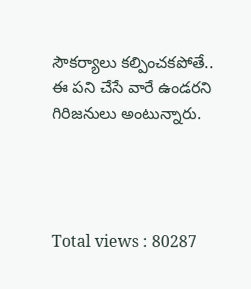సౌకర్యాలు కల్పించకపోతే.. ఈ పని చేసే వారే ఉండరని గిరిజనులు అంటున్నారు.




Total views : 80287